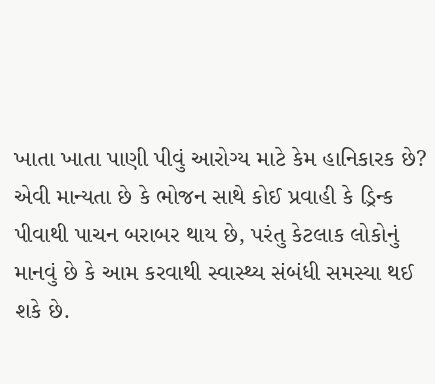ખાતા ખાતા પાણી પીવું આરોગ્ય માટે કેમ હાનિકારક છે?
એવી માન્યતા છે કે ભોજન સાથે કોઈ પ્રવાહી કે ડ્રિન્ક પીવાથી પાચન બરાબર થાય છે, પરંતુ કેટલાક લોકોનું માનવું છે કે આમ કરવાથી સ્વાસ્થ્ય સંબંધી સમસ્યા થઈ શકે છે.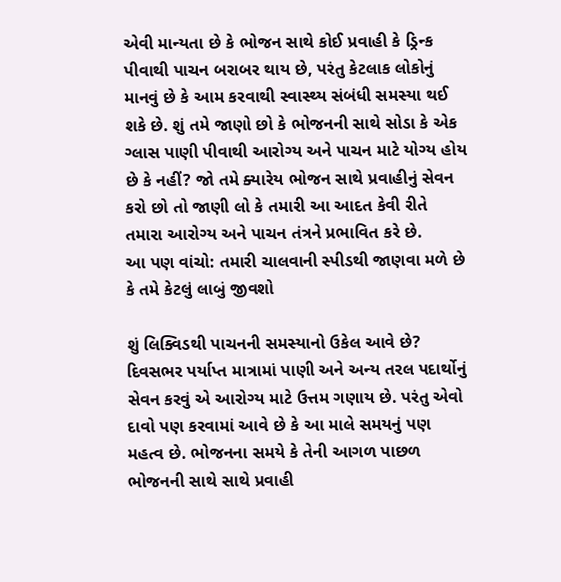એવી માન્યતા છે કે ભોજન સાથે કોઈ પ્રવાહી કે ડ્રિન્ક પીવાથી પાચન બરાબર થાય છે, પરંતુ કેટલાક લોકોનું માનવું છે કે આમ કરવાથી સ્વાસ્થ્ય સંબંધી સમસ્યા થઈ શકે છે. શું તમે જાણો છો કે ભોજનની સાથે સોડા કે એક ગ્લાસ પાણી પીવાથી આરોગ્ય અને પાચન માટે યોગ્ય હોય છે કે નહીં? જો તમે ક્યારેય ભોજન સાથે પ્રવાહીનું સેવન કરો છો તો જાણી લો કે તમારી આ આદત કેવી રીતે તમારા આરોગ્ય અને પાચન તંત્રને પ્રભાવિત કરે છે.
આ પણ વાંચો: તમારી ચાલવાની સ્પીડથી જાણવા મળે છે કે તમે કેટલું લાબું જીવશો

શું લિક્વિડથી પાચનની સમસ્યાનો ઉકેલ આવે છે?
દિવસભર પર્યાપ્ત માત્રામાં પાણી અને અન્ય તરલ પદાર્થોનું સેવન કરવું એ આરોગ્ય માટે ઉત્તમ ગણાય છે. પરંતુ એવો દાવો પણ કરવામાં આવે છે કે આ માલે સમયનું પણ મહત્વ છે. ભોજનના સમયે કે તેની આગળ પાછળ ભોજનની સાથે સાથે પ્રવાહી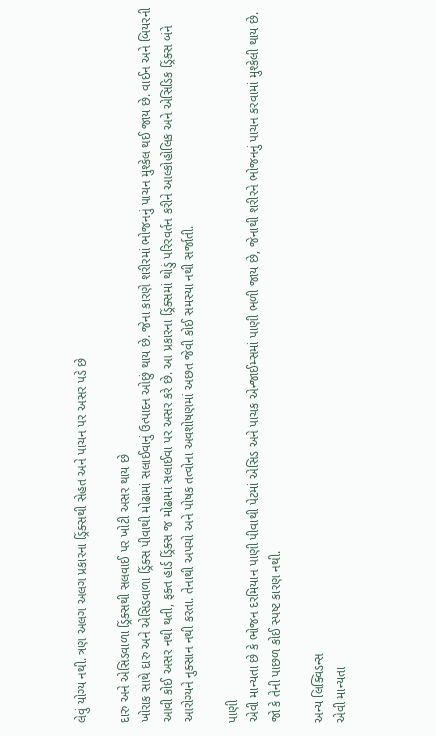લેવું યોગ્ય નથી. ત્રણ અલગ અલગ પ્રકારના ડ્રિંક્સથી સેહત અને પાચન પર અસર પડે છે

દારુ અને એસિડવાળા ડ્રિંક્સથી સલવાઈ પર ખોટી અસર થાય છે
ખોરાક સાથે દારુ અને એસિડવાળા ડ્રિંક્સ પીવાથી મોઢામાં સલાઈવાનું ઉત્પાદન ઓછું થાય છે. જેના કારણે શરીરમાં ભોજનનું પાચન મુશ્કેલ થઈ જાય છે. વાઈન અને બિયરની આવી કોઈ અસર નથી થતી, ફક્ત હાર્ડ ડ્રિંક્સ જ મોઢામાં સલાઈવા પર અસર કરે છે. આ પ્રકારના ડ્રિંક્સમાં થોડું પરિરવર્તન કરીને આલ્કોહોલિક અને એસિડિક ડ્રિંક્સ બંને આરોગ્યને નુક્સાન નથી કરતા. તેનાથી અપચો અને પોષક તત્વોના અવશોષણમાં અછત જેવી કોઈ સમસ્યા નથી સર્જાતી.

પાણી
એવી માન્યતા છે કે ભોજન દરમિયાન પાણી પીવાથી પેટમાં એસિડ અને પાચક એન્જાઈમ્સમાં પાણી ભળી જાય છે, જેનાથી શરીરને ભોજનનું પાચન કરવામાં મુશ્કેલી થાય છે. જો કે તેની પાછળ કોઈ સ્પષ્ટ કારણ નથી.

અન્ય લિક્વિડન્સ
એવી માન્યતા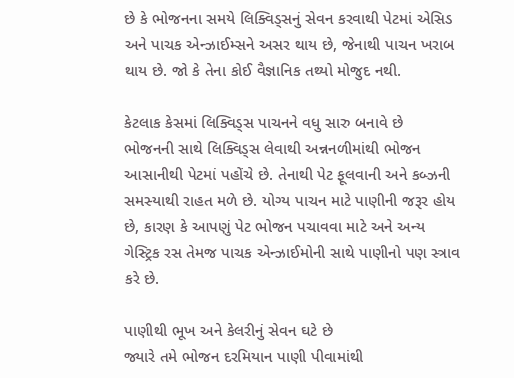છે કે ભોજનના સમયે લિક્વિડ્સનું સેવન કરવાથી પેટમાં એસિડ અને પાચક એન્ઝાઈમ્સને અસર થાય છે, જેનાથી પાચન ખરાબ થાય છે. જો કે તેના કોઈ વૈજ્ઞાનિક તથ્યો મોજુદ નથી.

કેટલાક કેસમાં લિક્વિડ્સ પાચનને વધુ સારુ બનાવે છે
ભોજનની સાથે લિક્વિડ્સ લેવાથી અન્નનળીમાંથી ભોજન આસાનીથી પેટમાં પહોંચે છે. તેનાથી પેટ ફૂલવાની અને કબ્ઝની સમસ્યાથી રાહત મળે છે. યોગ્ય પાચન માટે પાણીની જરૂર હોય છે, કારણ કે આપણું પેટ ભોજન પચાવવા માટે અને અન્ય ગેસ્ટ્રિક રસ તેમજ પાચક એન્ઝાઈમોની સાથે પાણીનો પણ સ્ત્રાવ કરે છે.

પાણીથી ભૂખ અને કેલરીનું સેવન ઘટે છે
જ્યારે તમે ભોજન દરમિયાન પાણી પીવામાંથી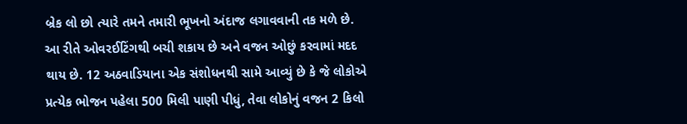બ્રેક લો છો ત્યારે તમને તમારી ભૂખનો અંદાજ લગાવવાની તક મળે છે. આ રીતે ઓવરઈટિંગથી બચી શકાય છે અને વજન ઓછું કરવામાં મદદ થાય છે. 12 અઠવાડિયાના એક સંશોધનથી સામે આવ્યું છે કે જે લોકોએ પ્રત્યેક ભોજન પહેલા 500 મિલી પાણી પીધું, તેવા લોકોનું વજન 2 કિલો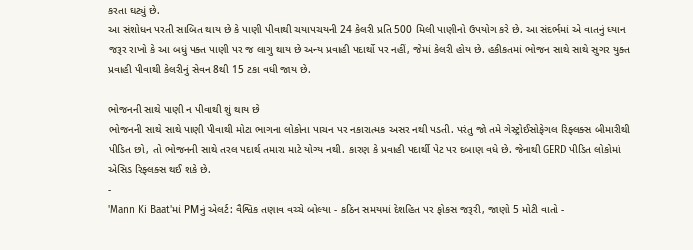કરતા ઘટ્યું છે.
આ સંશોધન પરતી સાબિત થાય છે કે પાણી પીવાથી ચયાપચયની 24 કેલરી પ્રતિ 500 મિલી પાણીનો ઉપયોગ કરે છે. આ સંદર્ભમાં એ વાતનું ધ્યાન જરૂર રાખો કે આ બધું પક્ત પાણી પર જ લાગુ થાય છે અન્ય પ્રવાહી પદાર્થો પર નહીં, જેમાં કેલરી હોય છે. હકીકતમાં ભોજન સાથે સાથે સુગર યુક્ત પ્રવાહી પીવાથી કેલરીનું સેવન 8થી 15 ટકા વધી જાય છે.

ભોજનની સાથે પાણી ન પીવાથી શું થાય છે
ભોજનની સાથે સાથે પાણી પીવાથી મોટા ભાગના લોકોના પાચન પર નકારાત્મક અસર નથી પડતી. પરંતુ જો તમે ગેસ્ટ્રોઈસોફેગલ રિફ્લક્સ બીમારીથી પીડિત છો, તો ભોજનની સાથે તરલ પદાર્થ તમારા માટે યોગ્ય નથી. કારણ કે પ્રવાહી પદાર્થી પેટ પર દબાણ વધે છે. જેનાથી GERD પીડિત લોકોમાં એસિડ રિફ્લક્સ થઈ શકે છે.
-
'Mann Ki Baat'માં PMનું એલર્ટ: વૈશ્વિક તણાવ વચ્ચે બોલ્યા - કઠિન સમયમાં દેશહિત પર ફોકસ જરૂરી, જાણો 5 મોટી વાતો -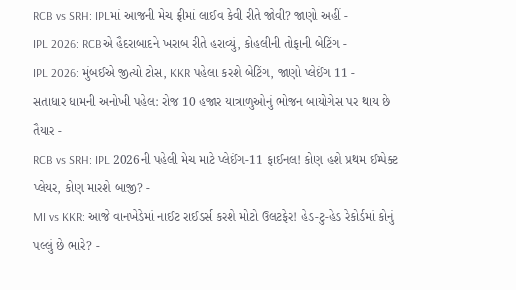RCB vs SRH: IPLમાં આજની મેચ ફ્રીમાં લાઈવ કેવી રીતે જોવી? જાણો અહીં -
IPL 2026: RCBએ હૈદરાબાદને ખરાબ રીતે હરાવ્યું, કોહલીની તોફાની બેટિંગ -
IPL 2026: મુંબઈએ જીત્યો ટોસ, KKR પહેલા કરશે બેટિંગ, જાણો પ્લેઈંગ 11 -
સતાધાર ધામની અનોખી પહેલ: રોજ 10 હજાર યાત્રાળુઓનું ભોજન બાયોગેસ પર થાય છે તૈયાર -
RCB vs SRH: IPL 2026ની પહેલી મેચ માટે પ્લેઈંગ-11 ફાઈનલ! કોણ હશે પ્રથમ ઈમ્પેક્ટ પ્લેયર, કોણ મારશે બાજી? -
MI vs KKR: આજે વાનખેડેમાં નાઈટ રાઈડર્સ કરશે મોટો ઉલટફેર! હેડ-ટુ-હેડ રેકોર્ડમાં કોનું પલ્લું છે ભારે? -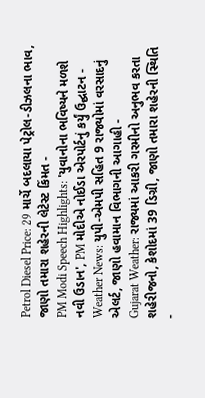Petrol Diesel Price: 29 માર્ચે બદલાયા પેટ્રોલ-ડીઝલના ભાવ, જાણો તમારા શહેરની લેટેસ્ટ કિંમત -
PM Modi Speech Highlights: 'યુવાનોના ભવિષ્યને મળશે નવી ઉડાન', PM મોદીએ નોઈડા એરપોર્ટનું કર્યું ઉદ્ઘાટન -
Weather News: યુપી-એમપી સહિત 9 રાજ્યોમાં વરસાદનું એલર્ટ, જાણો હવામાન વિભાગની આગાહી -
Gujarat Weather: રાજ્યમાં આકરી ગરમીનો અનુભવ કરતા શહેરીજનો, કેશોદમાં 39 ડિગ્રી, જાણો તમારા શહેરની સ્થિતિ -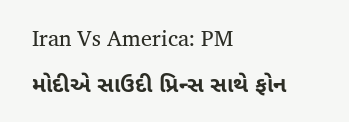Iran Vs America: PM મોદીએ સાઉદી પ્રિન્સ સાથે ફોન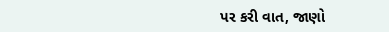પર કરી વાત, જાણો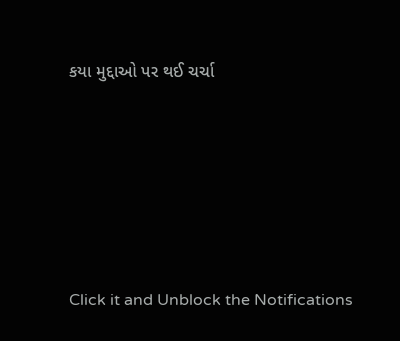કયા મુદ્દાઓ પર થઈ ચર્ચા






Click it and Unblock the Notifications